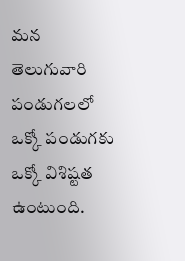మన తెలుగువారి పండుగలలో ఒక్కో పండుగకు ఒక్కో విశిష్టత ఉంటుంది.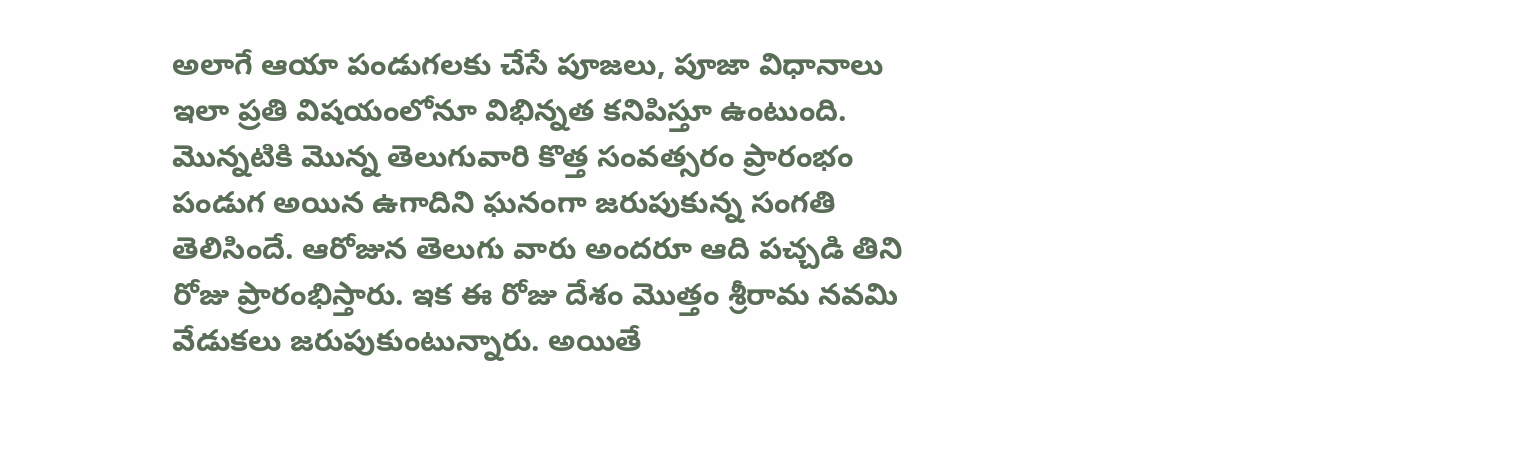అలాగే ఆయా పండుగలకు చేసే పూజలు, పూజా విధానాలు ఇలా ప్రతి విషయంలోనూ విభిన్నత కనిపిస్తూ ఉంటుంది. మొన్నటికి మొన్న తెలుగువారి కొత్త సంవత్సరం ప్రారంభం పండుగ అయిన ఉగాదిని ఘనంగా జరుపుకున్న సంగతి తెలిసిందే. ఆరోజున తెలుగు వారు అందరూ ఆది పచ్చడి తిని రోజు ప్రారంభిస్తారు. ఇక ఈ రోజు దేశం మొత్తం శ్రీరామ నవమి వేడుకలు జరుపుకుంటున్నారు. అయితే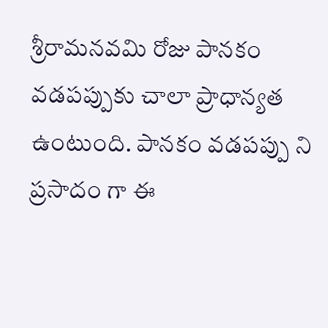శ్రీరామనవమి రోజు పానకం వడపప్పుకు చాలా ప్రాధాన్యత ఉంటుంది. పానకం వడపప్పు ని ప్రసాదం గా ఈ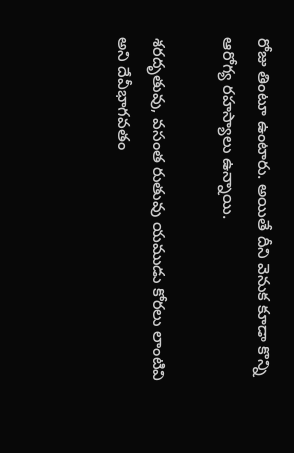రోజు తింటూ ఉంటారు. అయితే దీని వెనుక కూడా కొన్ని ఆరోగ్య రహస్యాలు ఉన్నాయి.

శరదృతువు, వసంత రుతువు యముడు కోరలు లాంటివి అని దేవీభాగవతం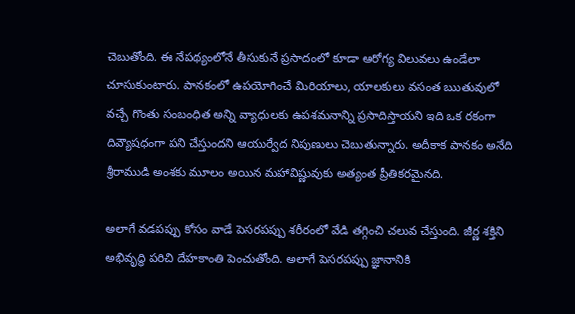చెబుతోంది. ఈ నేపథ్యంలోనే తీసుకునే ప్రసాదంలో కూడా ఆరోగ్య విలువలు ఉండేలా చూసుకుంటారు. పానకంలో ఉపయోగించే మిరియాలు, యాలకులు వసంత ఋతువులో వచ్చే గొంతు సంబంధిత అన్ని వ్యాధులకు ఉపశమనాన్ని ప్రసాదిస్తాయని ఇది ఒక రకంగా దివ్యౌషధంగా పని చేస్తుందని ఆయుర్వేద నిపుణులు చెబుతున్నారు. అదీకాక పానకం అనేది శ్రీరాముడి అంశకు మూలం అయిన మహావిష్ణువుకు అత్యంత ప్రీతికరమైనది.

అలాగే వడపప్పు కోసం వాడే పెసరపప్పు శరీరంలో వేడి తగ్గించి చలువ చేస్తుంది. జీర్ణ శక్తిని అభివృద్ధి పరిచి దేహకాంతి పెంచుతోంది. అలాగే పెసరపప్పు జ్ఞానానికి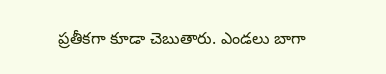ప్రతీకగా కూడా చెబుతారు. ఎండలు బాగా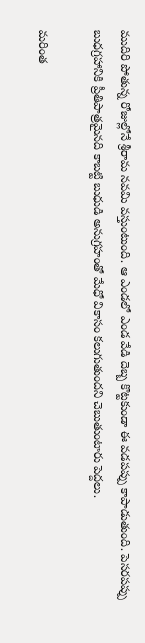ముదిరి పోతున్న రోజుల్లోనే శ్రీరామ నవమి వస్తుంటుంది. ఆ ఎండలో ఎండ వేడి దెబ్బ కొట్టకుండా ఈ వడపప్పు కాపాడుతుంది. పెసరపప్పు బుధగ్రహానికి ప్రీతిపాత్రమైనది కాబట్టి బుధుడి అనుగ్రహంతో మేధో వికాసం కలుగుతుందని చెబుతుంటారు పెద్దలు.

మరింత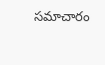సమాచారం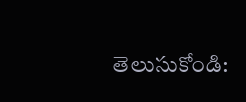తెలుసుకోండి: